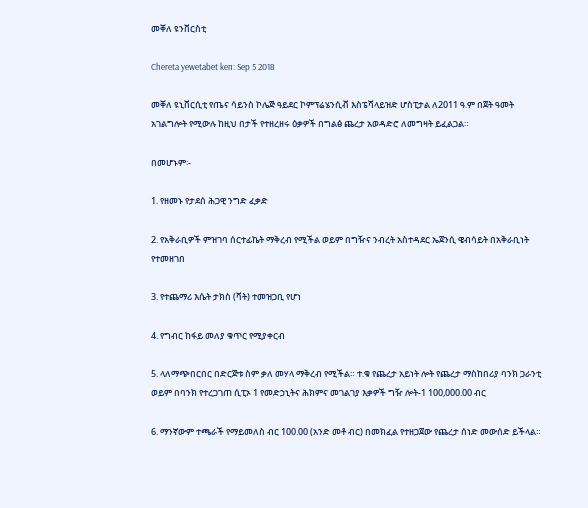መቐለ ዩንቨርስቲ

Chereta yewetabet ken: Sep 5 2018

መቐለ ዩኒቨርሲቲ የጤና ሳይንስ ኮሌጅ ዓይደር ኮምፕሬሄንሲቭ እስፔሻላይዝድ ሆስፒታል ለ2011 ዓ.ም በጀት ዓመት አገልግሎት የሚውሉ ከዚህ በታች የተዘረዘሩ ዕቃዎች በግልፅ ጨረታ አወዳድሮ ለመግዛት ይፈልጋል።

በመሆኑም፡-

1. የዘመኑ የታደሰ ሕጋዊ ንግድ ፈቃድ

2. የአቅራቢዎች ምዝገባ ሰርተፊኬት ማቅረብ የሚችል ወይም በግዥና ንብረት አስተዳደር ኤጀንሲ ዌብሳይት በአቅራቢነት የተመዘገበ

3. የተጨማሪ እሴት ታክስ (ቫት) ተመዝጋቢ የሆነ

4. የግብር ከፋይ መለያ ቁጥር የሚያቀርብ

5. ላለማጭበርበር በድርጅቱ ስም ቃለ መሃላ ማቅረብ የሚችል። ተ.ቁ የጨረታ አይነት ሎት የጨረታ ማስከበሪያ ባንክ ጋራንቲ ወይም በባንክ የተረጋገጠ ሲፒኦ 1 የመድኃኒትና ሕክምና መገልገያ እቃዎች ግዥ ሎት-1 100,000.00 ብር

6. ማንኛውም ተጫራች የማይመለስ ብር 100.00 (አንድ መቶ ብር) በመክፈል የተዘጋጀው የጨረታ ሰነድ መውሰድ ይችላል።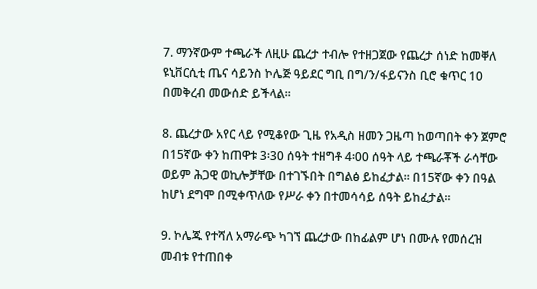7. ማንኛውም ተጫራች ለዚሁ ጨረታ ተብሎ የተዘጋጀው የጨረታ ሰነድ ከመቐለ ዩኒቨርሲቲ ጤና ሳይንስ ኮሌጅ ዓይደር ግቢ በግ/ን/ፋይናንስ ቢሮ ቁጥር 10 በመቅረብ መውሰድ ይችላል።

8. ጨረታው አየር ላይ የሚቆየው ጊዜ የአዲስ ዘመን ጋዜጣ ከወጣበት ቀን ጀምሮ በ15ኛው ቀን ከጠዋቱ 3፡30 ሰዓት ተዘግቶ 4፡00 ሰዓት ላይ ተጫራቾች ራሳቸው ወይም ሕጋዊ ወኪሎቻቸው በተገኙበት በግልፅ ይከፈታል። በ15ኛው ቀን በዓል ከሆነ ደግሞ በሚቀጥለው የሥራ ቀን በተመሳሳይ ሰዓት ይከፈታል።

9. ኮሌጁ የተሻለ አማራጭ ካገኘ ጨረታው በከፊልም ሆነ በሙሉ የመሰረዝ መብቱ የተጠበቀ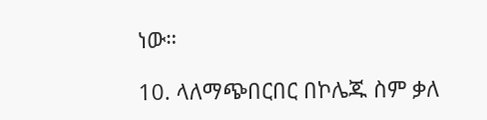ነው።

10. ላለማጭበርበር በኮሌጁ ስም ቃለ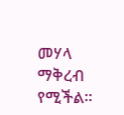መሃላ ማቅረብ የሚችል።